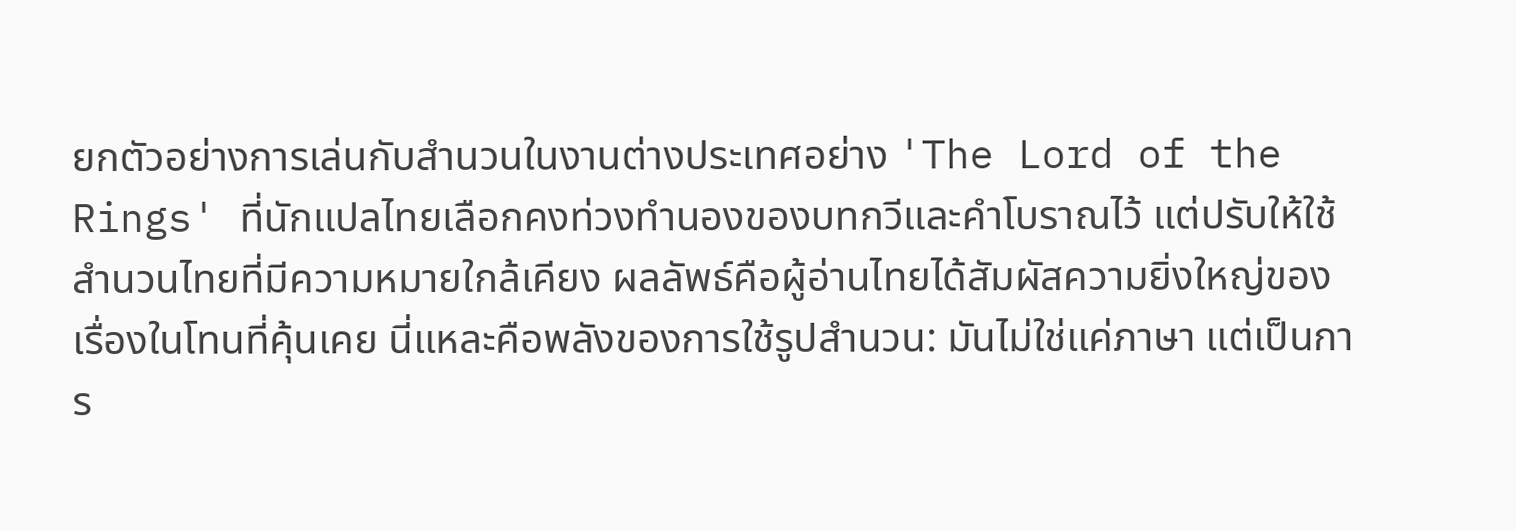ยกตัวอย่างการเล่นกับสำนวนในงานต่างประเทศอย่าง 'The Lord of the Rings' ที่นักแปลไทยเลือกคงท่วงทำนองของบทกวีและคำโบราณไว้ แต่ปรับให้ใช้สำนวนไทยที่มีความหมายใกล้เคียง ผลลัพธ์คือผู้อ่านไทยได้สัมผัสความยิ่งใหญ่ของเรื่องในโทนที่คุ้นเคย นี่แหละคือพลังของการใช้รูปสำนวน: มันไม่ใช่แค่ภาษา แต่เป็นการ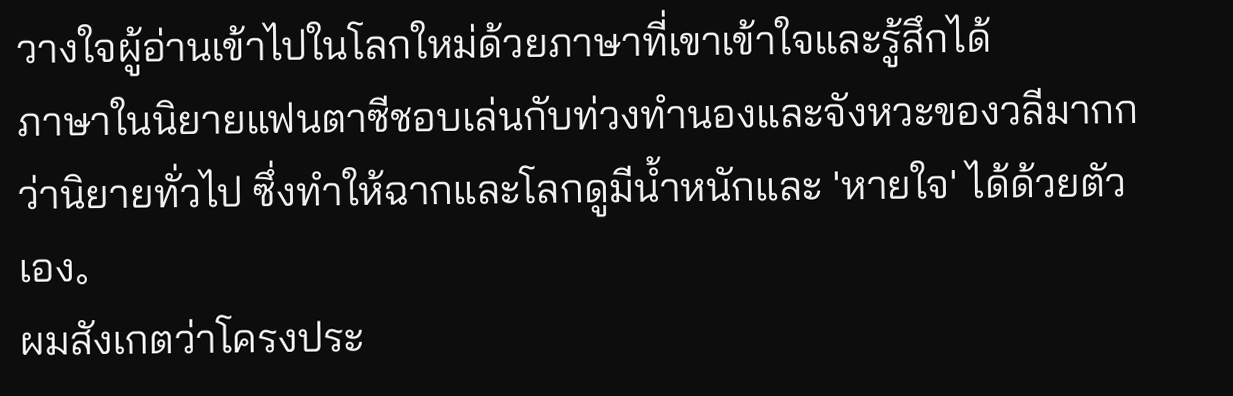วางใจผู้อ่านเข้าไปในโลกใหม่ด้วยภาษาที่เขาเข้าใจและรู้สึกได้
ภาษาในนิยายแฟนตาซีชอบเล่นกับท่วงทำนองและจังหวะของวลีมากกว่านิยายทั่วไป ซึ่งทำให้ฉากและโลกดูมีน้ำหนักและ 'หายใจ' ได้ด้วยตัวเอง。
ผมสังเกตว่าโครงประ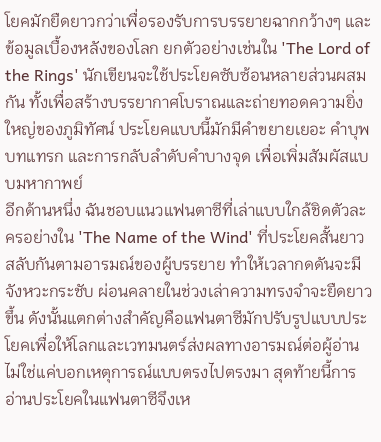โยคมักยืดยาวกว่าเพื่อรองรับการบรรยายฉากกว้างๆ และข้อมูลเบื้องหลังของโลก ยกตัวอย่างเช่นใน 'The Lord of the Rings' นักเขียนจะใช้ประโยคซับซ้อนหลายส่วนผสมกัน ทั้งเพื่อสร้างบรรยากาศโบราณและถ่ายทอดความยิ่งใหญ่ของภูมิทัศน์ ประโยคแบบนี้มักมีคำขยายเยอะ คำบุพบทแทรก และการกลับลำดับคำบางจุด เพื่อเพิ่มสัมผัสแบบมหากาพย์
อีกด้านหนึ่ง ฉันชอบแนวแฟนตาซีที่เล่าแบบใกล้ชิดตัวละครอย่างใน 'The Name of the Wind' ที่ประโยคสั้นยาวสลับกันตามอารมณ์ของผู้บรรยาย ทำให้เวลากดดันจะมีจังหวะกระชับ ผ่อนคลายในช่วงเล่าความทรงจำจะยืดยาวขึ้น ดังนั้นแตกต่างสำคัญคือแฟนตาซีมักปรับรูปแบบประโยคเพื่อให้โลกและเวทมนตร์ส่งผลทางอารมณ์ต่อผู้อ่าน ไม่ใช่แค่บอกเหตุการณ์แบบตรงไปตรงมา สุดท้ายนี้การอ่านประโยคในแฟนตาซีจึงเห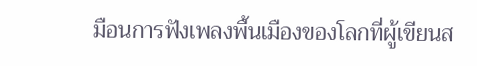มือนการฟังเพลงพื้นเมืองของโลกที่ผู้เขียนส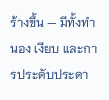ร้างขึ้น — มีทั้งทำนอง เงียบ และการประดับประดา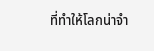ที่ทำให้โลกน่าจำ